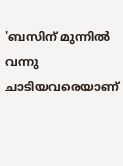'ബസിന് മുന്നിൽ വന്നു ചാടിയവരെയാണ്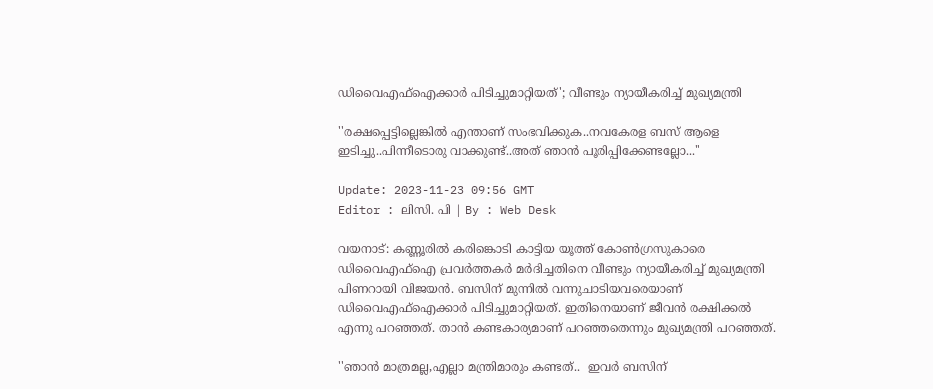ഡിവൈഎഫ്ഐക്കാർ പിടിച്ചുമാറ്റിയത്'; വീണ്ടും ന്യായീകരിച്ച് മുഖ്യമന്ത്രി

''രക്ഷപ്പെട്ടില്ലെങ്കിൽ എന്താണ് സംഭവിക്കുക..നവകേരള ബസ് ആളെ ഇടിച്ചു..പിന്നീടൊരു വാക്കുണ്ട്..അത് ഞാൻ പൂരിപ്പിക്കേണ്ടല്ലോ...''

Update: 2023-11-23 09:56 GMT
Editor : ലിസി. പി | By : Web Desk

വയനാട്: കണ്ണൂരിൽ കരിങ്കൊടി കാട്ടിയ യൂത്ത് കോൺഗ്രസുകാരെ ഡിവൈഎഫ്ഐ പ്രവർത്തകർ മർദിച്ചതിനെ വീണ്ടും ന്യായീകരിച്ച് മുഖ്യമന്ത്രി പിണറായി വിജയൻ. ബസിന് മുന്നിൽ വന്നുചാടിയവരെയാണ് ഡിവൈഎഫ്ഐക്കാർ പിടിച്ചുമാറ്റിയത്. ഇതിനെയാണ് ജീവൻ രക്ഷിക്കൽ എന്നു പറഞ്ഞത്. താൻ കണ്ടകാര്യമാണ് പറഞ്ഞതെന്നും മുഖ്യമന്ത്രി പറഞ്ഞത്.

''ഞാന്‍ മാത്രമല്ല,എല്ലാ മന്ത്രിമാരും കണ്ടത്..  ഇവർ ബസിന്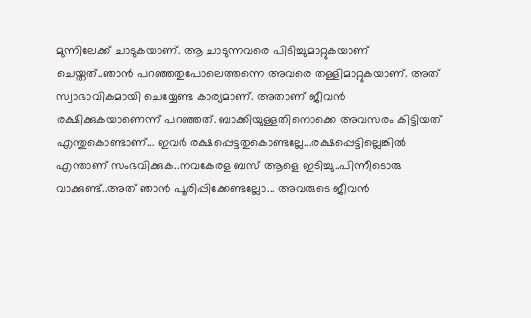മുന്നിലേക്ക് ചാടുകയാണ്. ആ ചാടുന്നവരെ പിടിച്ചുമാറ്റുകയാണ് ചെയ്തത്..ഞാൻ പറഞ്ഞതുപോലെത്തന്നെ അവരെ തള്ളിമാറ്റുകയാണ്. അത് സ്വാഭാവികമായി ചെയ്യേണ്ട കാര്യമാണ്. അതാണ് ജീവൻ രക്ഷിക്കുകയാണെന്ന് പറഞ്ഞത്. ബാക്കിയുള്ളതിനൊക്കെ അവസരം കിട്ടിയത് എന്തുകൊണ്ടാണ്... ഇവർ രക്ഷപ്പെട്ടതുകൊണ്ടല്ലേ...രക്ഷപ്പെട്ടില്ലെങ്കിൽ എന്താണ് സംഭവിക്കുക..നവകേരള ബസ് ആളെ ഇടിച്ചു..പിന്നീടൊരു വാക്കുണ്ട്..അത് ഞാൻ പൂരിപ്പിക്കേണ്ടല്ലോ... അവരുടെ ജീവൻ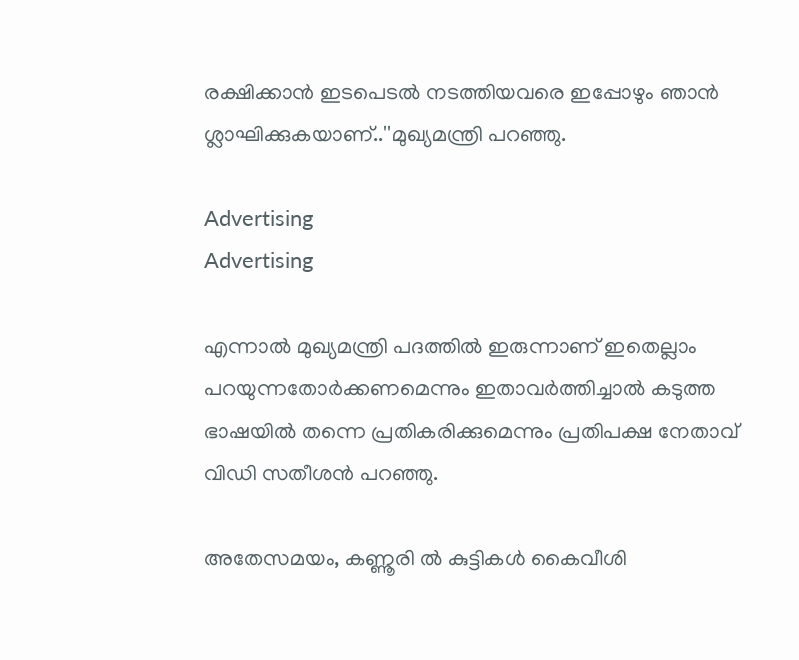രക്ഷിക്കാൻ ഇടപെടൽ നടത്തിയവരെ ഇപ്പോഴും ഞാൻ ശ്ലാഘിക്കുകയാണ്..''മുഖ്യമന്ത്രി പറഞ്ഞു.

Advertising
Advertising

എന്നാല്‍ മുഖ്യമന്ത്രി പദത്തിൽ ഇരുന്നാണ് ഇതെല്ലാം പറയുന്നതോർക്കണമെന്നും ഇതാവർത്തിച്ചാൽ കടുത്ത ഭാഷയിൽ തന്നെ പ്രതികരിക്കുമെന്നും പ്രതിപക്ഷ നേതാവ് വിഡി സതീശൻ പറഞ്ഞു.

അതേസമയം, കണ്ണൂരി ൽ കുട്ടികൾ കൈവീശി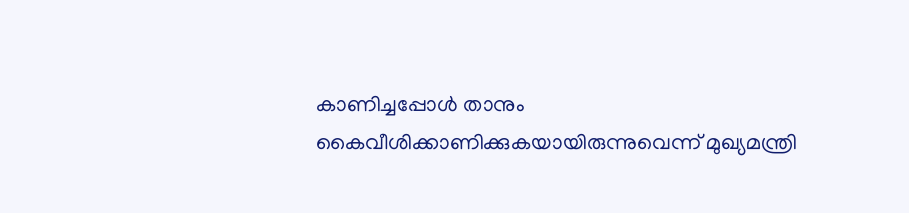കാണിച്ചപ്പോൾ താനും കൈവീശിക്കാണിക്കുകയായിരുന്നുവെന്ന് മുഖ്യമന്ത്രി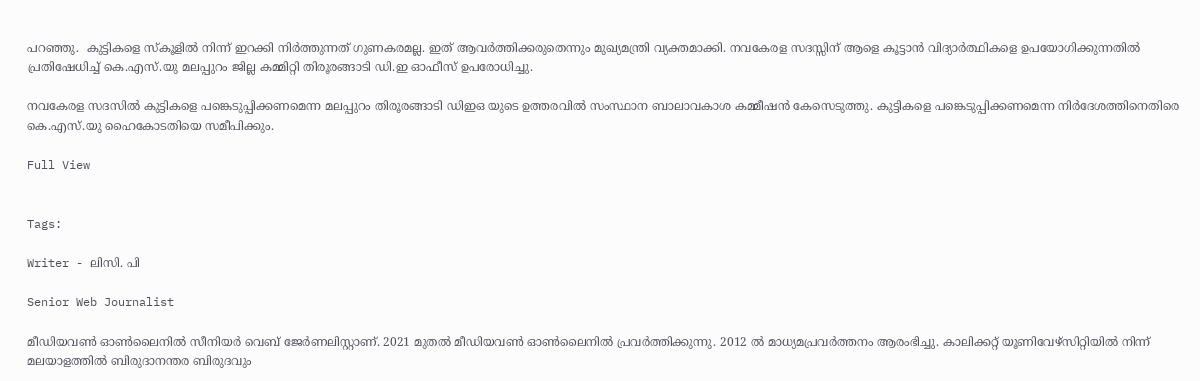പറഞ്ഞു.  കുട്ടികളെ സ്കൂളിൽ നിന്ന് ഇറക്കി നിർത്തുന്നത് ഗുണകരമല്ല. ഇത് ആവർത്തിക്കരുതെന്നും മുഖ്യമന്ത്രി വ്യക്തമാക്കി. നവകേരള സദസ്സിന് ആളെ കൂട്ടാൻ വിദ്യാർത്ഥികളെ ഉപയോഗിക്കുന്നതിൽ പ്രതിഷേധിച്ച് കെ.എസ്.യു മലപ്പുറം ജില്ല കമ്മിറ്റി തിരൂരങ്ങാടി ഡി.ഇ ഓഫീസ് ഉപരോധിച്ചു.

നവകേരള സദസിൽ കുട്ടികളെ പങ്കെടുപ്പിക്കണമെന്ന മലപ്പുറം തിരൂരങ്ങാടി ഡിഇഒ യുടെ ഉത്തരവിൽ സംസ്ഥാന ബാലാവകാശ കമ്മീഷൻ കേസെടുത്തു. കുട്ടികളെ പങ്കെടുപ്പിക്കണമെന്ന നിർദേശത്തിനെതിരെ കെ.എസ്.യു ഹൈകോടതിയെ സമീപിക്കും.

Full View


Tags:

Writer - ലിസി. പി

Senior Web Journalist

മീഡിയവൺ ഓൺലൈനിൽ സീനിയർ വെബ് ജേർണലിസ്റ്റാണ്. 2021 മുതൽ മീഡിയവൺ ഓൺലൈനിൽ പ്രവർത്തിക്കുന്നു. 2012 ല്‍ മാധ്യമപ്രവര്‍ത്തനം ആരംഭിച്ചു. കാലിക്കറ്റ് യൂണിവേഴ്‌സിറ്റിയിൽ നിന്ന് മലയാളത്തിൽ ബിരുദാനന്തര ബിരുദവും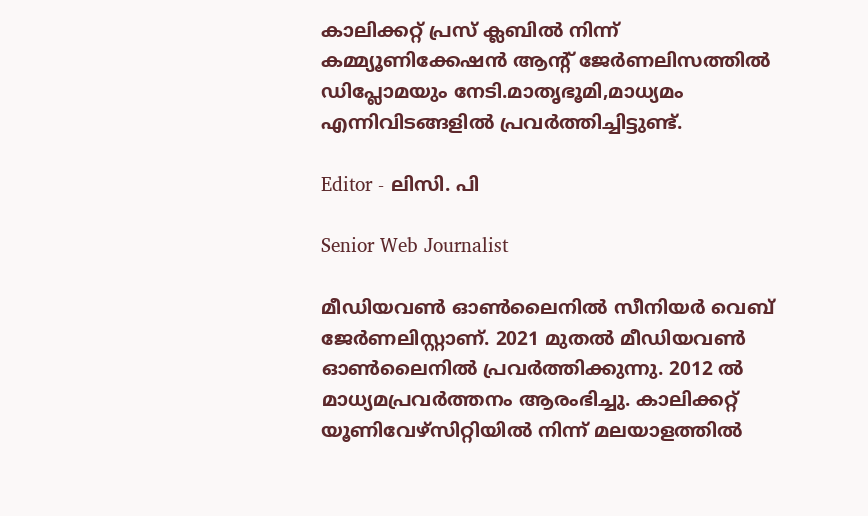കാലിക്കറ്റ് പ്രസ് ക്ലബിൽ നിന്ന് കമ്മ്യൂണിക്കേഷൻ ആന്റ് ജേർണലിസത്തിൽ ഡിപ്ലോമയും നേടി.മാതൃഭൂമി,മാധ്യമം എന്നിവിടങ്ങളിൽ പ്രവർത്തിച്ചിട്ടുണ്ട്.

Editor - ലിസി. പി

Senior Web Journalist

മീഡിയവൺ ഓൺലൈനിൽ സീനിയർ വെബ് ജേർണലിസ്റ്റാണ്. 2021 മുതൽ മീഡിയവൺ ഓൺലൈനിൽ പ്രവർത്തിക്കുന്നു. 2012 ല്‍ മാധ്യമപ്രവര്‍ത്തനം ആരംഭിച്ചു. കാലിക്കറ്റ് യൂണിവേഴ്‌സിറ്റിയിൽ നിന്ന് മലയാളത്തിൽ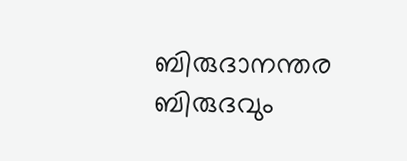ബിരുദാനന്തര ബിരുദവും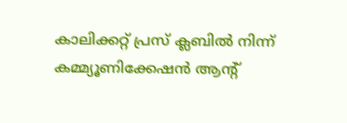കാലിക്കറ്റ് പ്രസ് ക്ലബിൽ നിന്ന് കമ്മ്യൂണിക്കേഷൻ ആന്റ്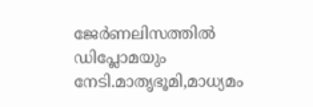ജേർണലിസത്തിൽ ഡിപ്ലോമയും നേടി.മാതൃഭൂമി,മാധ്യമം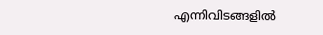എന്നിവിടങ്ങളിൽ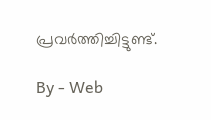പ്രവർത്തിച്ചിട്ടുണ്ട്.

By - Web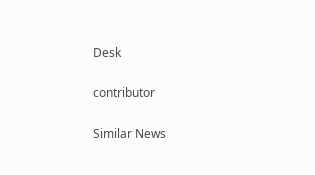Desk

contributor

Similar News